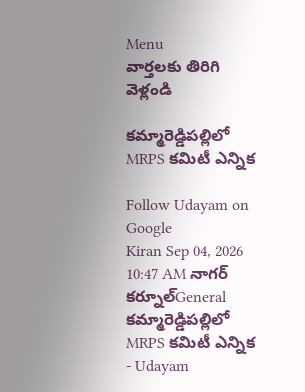Menu
వార్తలకు తిరిగి వెళ్లండి

కమ్మారెడ్డిపల్లిలో MRPS కమిటీ ఎన్నిక

Follow Udayam on Google
Kiran Sep 04, 2026 10:47 AM నాగర్ కర్నూల్General
కమ్మారెడ్డిపల్లిలో MRPS కమిటీ ఎన్నిక - Udayam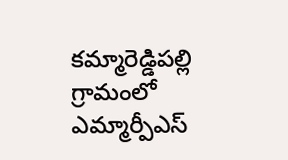కమ్మారెడ్డిపల్లి గ్రామంలో ఎమ్మార్పీఎస్‌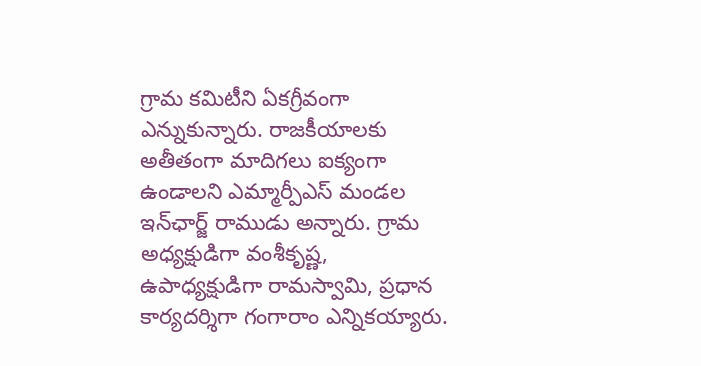గ్రామ కమిటీని ఏకగ్రీవంగా ఎన్నుకున్నారు. రాజకీయాలకు అతీతంగా మాదిగలు ఐక్యంగా ఉండాలని ఎమ్మార్పీఎస్‌ మండల ఇన్‌ఛార్జ్‌ రాముడు అన్నారు. గ్రామ అధ్యక్షుడిగా వంశీకృష్ణ, ఉపాధ్యక్షుడిగా రామస్వామి, ప్రధాన కార్యదర్శిగా గంగారాం ఎన్నికయ్యారు.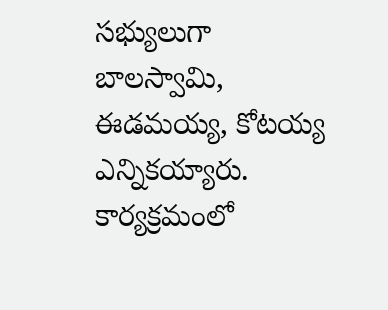సభ్యులుగా బాలస్వామి, ఈడమయ్య, కోటయ్య ఎన్నికయ్యారు. కార్యక్రమంలో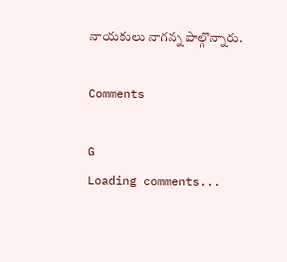నాయకులు నాగన్న పాల్గొన్నారు.

Comments

G
Loading comments...